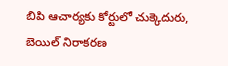బిపి ఆచార్యకు కోర్టులో చుక్కెదురు, బెయిల్ నిరాకరణ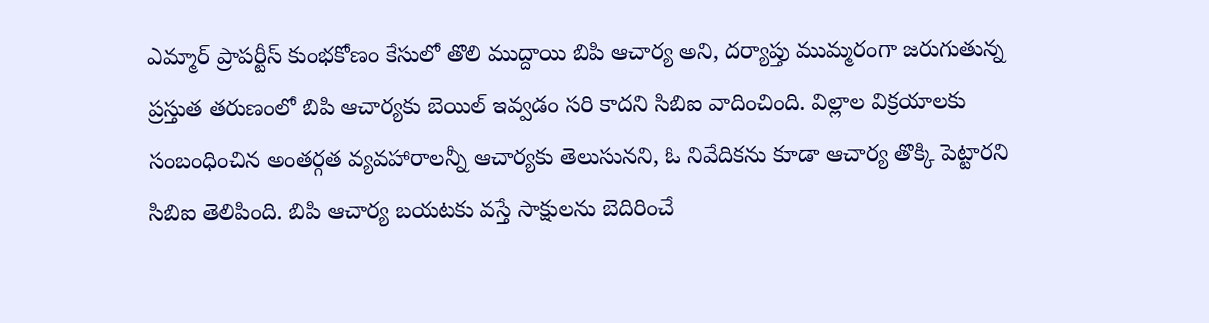ఎమ్మార్ ప్రాపర్టీస్ కుంభకోణం కేసులో తొలి ముద్దాయి బిపి ఆచార్య అని, దర్యాప్తు ముమ్మరంగా జరుగుతున్న ప్రస్తుత తరుణంలో బిపి ఆచార్యకు బెయిల్ ఇవ్వడం సరి కాదని సిబిఐ వాదించింది. విల్లాల విక్రయాలకు సంబంధించిన అంతర్గత వ్యవహారాలన్నీ ఆచార్యకు తెలుసునని, ఓ నివేదికను కూడా ఆచార్య తొక్కి పెట్టారని సిబిఐ తెలిపింది. బిపి ఆచార్య బయటకు వస్తే సాక్షులను బెదిరించే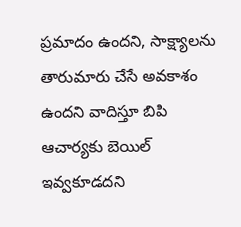ప్రమాదం ఉందని, సాక్ష్యాలను తారుమారు చేసే అవకాశం ఉందని వాదిస్తూ బిపి ఆచార్యకు బెయిల్ ఇవ్వకూడదని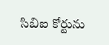సిబిఐ కోర్టును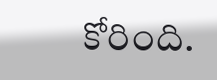కోరింది.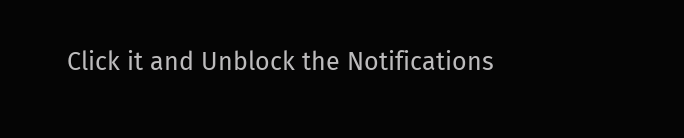Click it and Unblock the Notifications